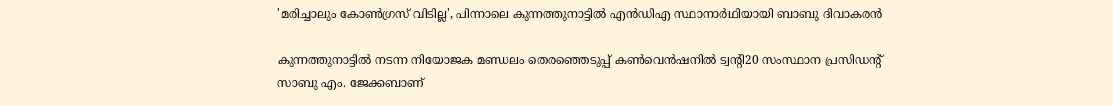'മരിച്ചാലും കോൺ‌ഗ്രസ് വിടില്ല', പിന്നാലെ കുന്നത്തുനാട്ടിൽ എൻ‌ഡിഎ സ്ഥാനാർഥിയായി ബാബു ദിവാകരൻ

കുന്നത്തുനാട്ടില്‍ നടന്ന നിയോജക മണ്ഡലം തെരഞ്ഞെടുപ്പ് കണ്‍വെന്‍ഷനില്‍ ട്വന്‍റി20 സംസ്ഥാന പ്രസിഡന്‍റ് സാബു എം. ജേക്കബാണ്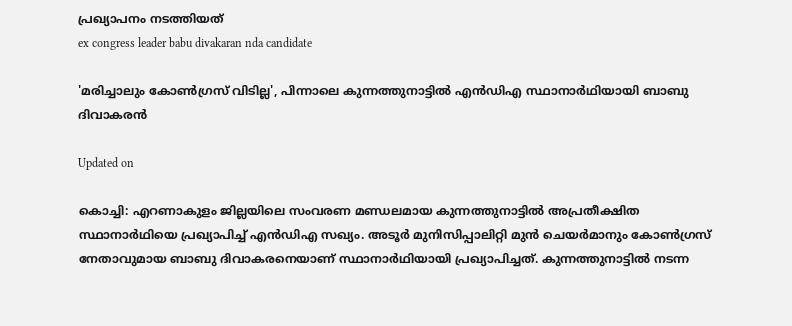പ്രഖ്യാപനം നടത്തിയത്
ex congress leader babu divakaran nda candidate

'മരിച്ചാലും കോൺ‌ഗ്രസ് വിടില്ല', പിന്നാലെ കുന്നത്തുനാട്ടിൽ എൻ‌ഡിഎ സ്ഥാനാർഥിയായി ബാബു ദിവാകരൻ

Updated on

കൊച്ചി: എറണാകുളം ജില്ലയിലെ സംവരണ മണ്ഡലമായ കുന്നത്തുനാട്ടില്‍ അപ്രതീക്ഷിത സ്ഥാനാർഥിയെ പ്രഖ്യാപിച്ച് എന്‍ഡിഎ സഖ്യം. അടൂര്‍ മുനിസിപ്പാലിറ്റി മുന്‍ ചെയര്‍മാനും കോണ്‍ഗ്രസ് നേതാവുമായ ബാബു ദിവാകരനെയാണ് സ്ഥാനാർഥിയായി പ്രഖ്യാപിച്ചത്. കുന്നത്തുനാട്ടില്‍ നടന്ന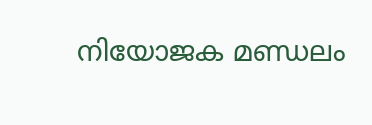നിയോജക മണ്ഡലം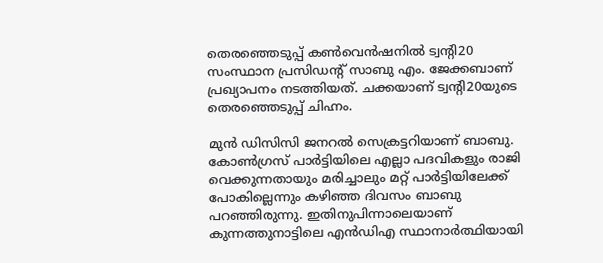തെരഞ്ഞെടുപ്പ് കണ്‍വെന്‍ഷനില്‍ ട്വന്‍റി20 സംസ്ഥാന പ്രസിഡന്‍റ് സാബു എം. ജേക്കബാണ് പ്രഖ്യാപനം നടത്തിയത്. ചക്കയാണ് ട്വന്‍റി20യുടെ തെരഞ്ഞെടുപ്പ് ചിഹ്നം.

മുൻ ഡിസിസി ജനറൽ സെക്രട്ടറിയാണ് ബാബു. കോൺഗ്രസ് പാർട്ടിയിലെ എല്ലാ പദവികളും രാജി വെക്കുന്നതായും മരിച്ചാലും മറ്റ് പാർട്ടിയിലേക്ക് പോകില്ലെന്നും കഴിഞ്ഞ ദിവസം ബാബു പറഞ്ഞിരുന്നു. ഇതിനുപിന്നാലെയാണ് കുന്നത്തുനാട്ടിലെ എൻഡിഎ സ്ഥാനാർത്ഥിയായി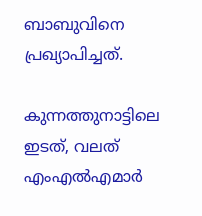ബാബുവിനെ പ്രഖ്യാപിച്ചത്.

കുന്നത്തുനാട്ടിലെ ഇടത്, വലത് എംഎല്‍എമാര്‍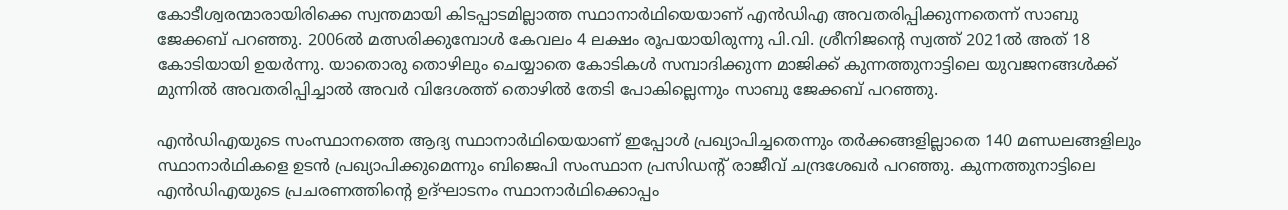കോടീശ്വരന്മാരായിരിക്കെ സ്വന്തമായി കിടപ്പാടമില്ലാത്ത സ്ഥാനാർഥിയെയാണ് എന്‍ഡിഎ അവതരിപ്പിക്കുന്നതെന്ന് സാബു ജേക്കബ് പറഞ്ഞു. 2006ല്‍ മത്സരിക്കുമ്പോള്‍ കേവലം 4 ലക്ഷം രൂപയായിരുന്നു പി.വി. ശ്രീനിജന്‍റെ സ്വത്ത് 2021ല്‍ അത് 18 കോടിയായി ഉയര്‍ന്നു. യാതൊരു തൊഴിലും ചെയ്യാതെ കോടികള്‍ സമ്പാദിക്കുന്ന മാജിക്ക് കുന്നത്തുനാട്ടിലെ യുവജനങ്ങള്‍ക്ക് മുന്നില്‍ അവതരിപ്പിച്ചാല്‍ അവര്‍ വിദേശത്ത് തൊഴില്‍ തേടി പോകില്ലെന്നും സാബു ജേക്കബ് പറഞ്ഞു.

എന്‍ഡിഎയുടെ സംസ്ഥാനത്തെ ആദ്യ സ്ഥാനാർഥിയെയാണ് ഇപ്പോള്‍ പ്രഖ്യാപിച്ചതെന്നും തര്‍ക്കങ്ങളില്ലാതെ 140 മണ്ഡലങ്ങളിലും സ്ഥാനാർഥികളെ ഉടന്‍ പ്രഖ്യാപിക്കുമെന്നും ബിജെപി സംസ്ഥാന പ്രസിഡന്‍റ് രാജീവ് ചന്ദ്രശേഖര്‍ പറഞ്ഞു. കുന്നത്തുനാട്ടിലെ എന്‍ഡിഎയുടെ പ്രചരണത്തിന്‍റെ ഉദ്ഘാടനം സ്ഥാനാർഥിക്കൊപ്പം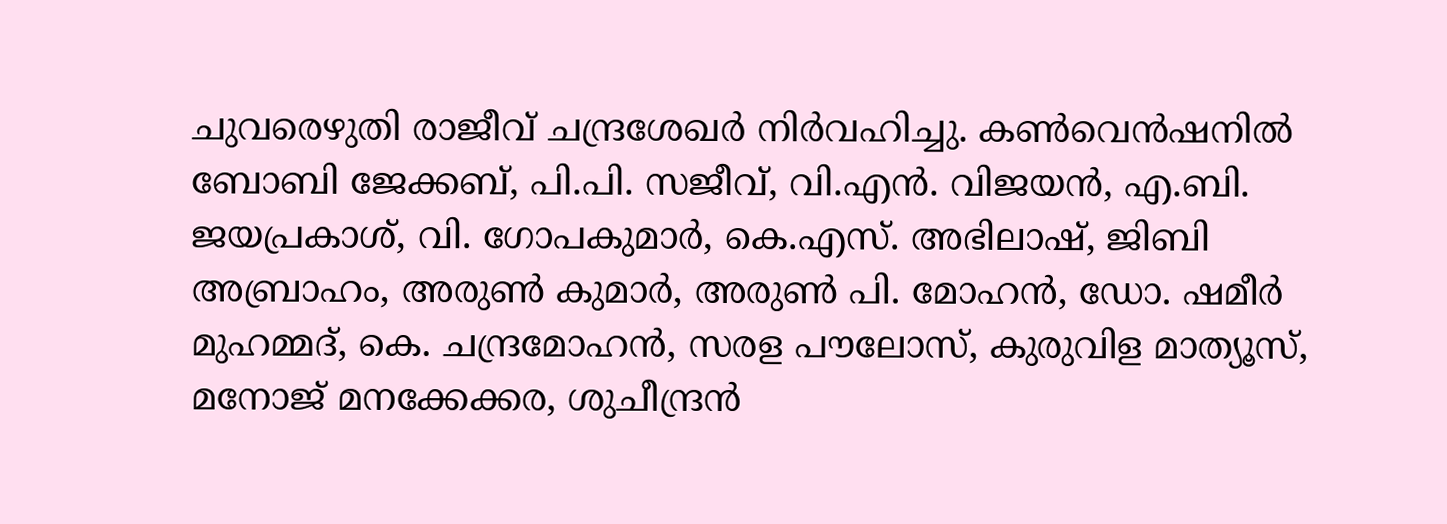ചുവരെഴുതി രാജീവ് ചന്ദ്രശേഖര്‍ നിര്‍വഹിച്ചു. കണ്‍വെന്‍ഷനില്‍ ബോബി ജേക്കബ്, പി.പി. സജീവ്, വി.എന്‍. വിജയന്‍, എ.ബി. ജയപ്രകാശ്, വി. ഗോപകുമാര്‍, കെ.എസ്. അഭിലാഷ്, ജിബി അബ്രാഹം, അരുണ്‍ കുമാര്‍, അരുണ്‍ പി. മോഹന്‍, ഡോ. ഷമീര്‍ മുഹമ്മദ്, കെ. ചന്ദ്രമോഹന്‍, സരള പൗലോസ്, കുരുവിള മാത്യൂസ്, മനോജ് മനക്കേക്കര, ശുചീന്ദ്രന്‍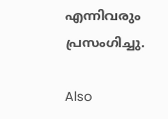എന്നിവരും പ്രസംഗിച്ചു.

Also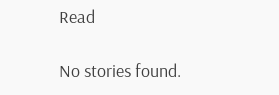Read

No stories found.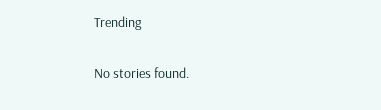Trending

No stories found.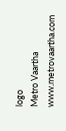logo
Metro Vaartha
www.metrovaartha.com